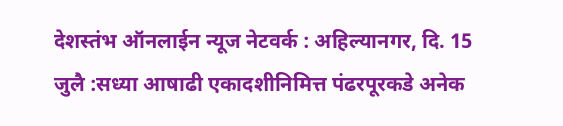देशस्तंभ ऑनलाईन न्यूज नेटवर्क : अहिल्यानगर, दि. 15 जुलै :सध्या आषाढी एकादशीनिमित्त पंढरपूरकडे अनेक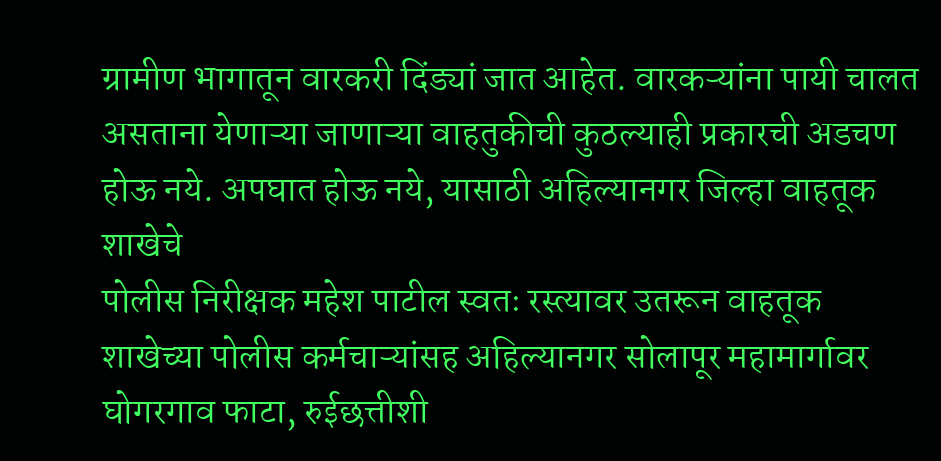ग्रामीण भागातून वारकरी दिंड्यां जात आहेत. वारकऱ्यांना पायी चालत असताना येणाऱ्या जाणाऱ्या वाहतुकीची कुठल्याही प्रकारची अडचण होऊ नये. अपघात होऊ नये, यासाठी अहिल्यानगर जिल्हा वाहतूक शाखेचे
पोलीस निरीक्षक महेश पाटील स्वतः रस्त्यावर उतरून वाहतूक शाखेच्या पोलीस कर्मचाऱ्यांसह अहिल्यानगर सोलापूर महामार्गावर घोगरगाव फाटा, रुईछत्तीशी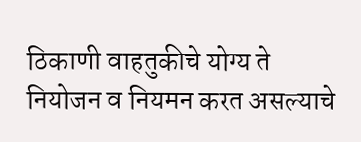ठिकाणी वाहतुकीचे योग्य ते नियोजन व नियमन करत असल्याचे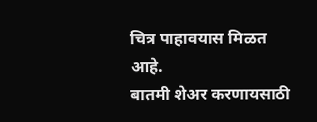चित्र पाहावयास मिळत आहे.
बातमी शेअर करणायसाठी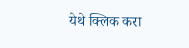येथे क्लिक करा